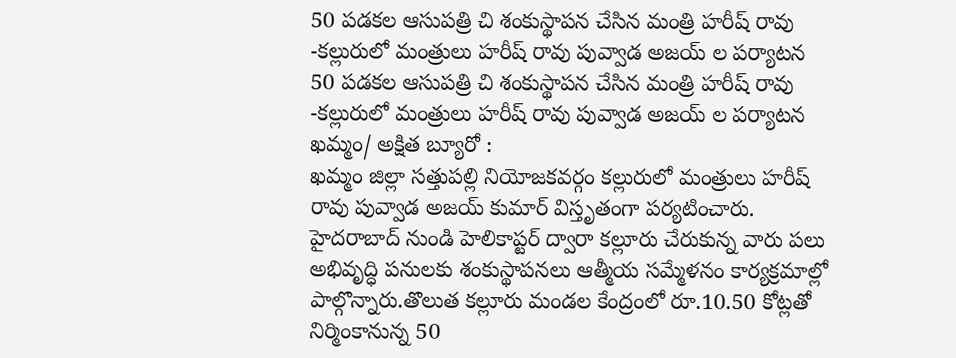50 పడకల ఆసుపత్రి చి శంకుస్థాపన చేసిన మంత్రి హరీష్ రావు -కల్లురులో మంత్రులు హరీష్ రావు పువ్వాడ అజయ్ ల పర్యాటన
50 పడకల ఆసుపత్రి చి శంకుస్థాపన చేసిన మంత్రి హరీష్ రావు
-కల్లురులో మంత్రులు హరీష్ రావు పువ్వాడ అజయ్ ల పర్యాటన
ఖమ్మం/ అక్షిత బ్యూరో :
ఖమ్మం జిల్లా సత్తుపల్లి నియోజకవర్గం కల్లురులో మంత్రులు హరీష్ రావు పువ్వాడ అజయ్ కుమార్ విస్తృతంగా పర్యటించారు. హైదరాబాద్ నుండి హెలికాప్టర్ ద్వారా కల్లూరు చేరుకున్న వారు పలు అభివృద్ధి పనులకు శంకుస్థాపనలు ఆత్మీయ సమ్మేళనం కార్యక్రమాల్లో పాల్గొన్నారు.తొలుత కల్లూరు మండల కేంద్రంలో రూ.10.50 కోట్లతో నిర్మింకానున్న 50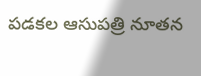పడకల ఆసుపత్రి నూతన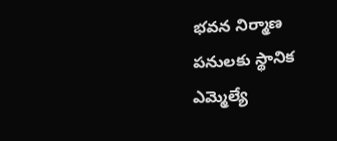భవన నిర్మాణ పనులకు స్థానిక ఎమ్మెల్యే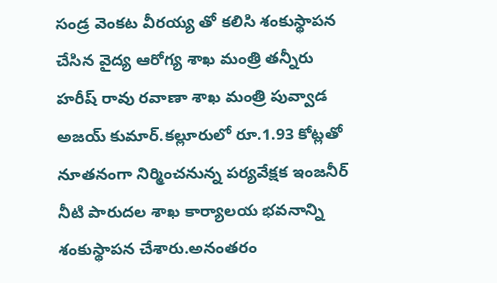సండ్ర వెంకట వీరయ్య తో కలిసి శంకుస్థాపన చేసిన వైద్య ఆరోగ్య శాఖ మంత్రి తన్నీరు హరీష్ రావు రవాణా శాఖ మంత్రి పువ్వాడ అజయ్ కుమార్.కల్లూరులో రూ.1.93 కోట్లతో నూతనంగా నిర్మించనున్న పర్యవేక్షక ఇంజనీర్ నీటి పారుదల శాఖ కార్యాలయ భవనాన్ని శంకుస్థాపన చేశారు.అనంతరం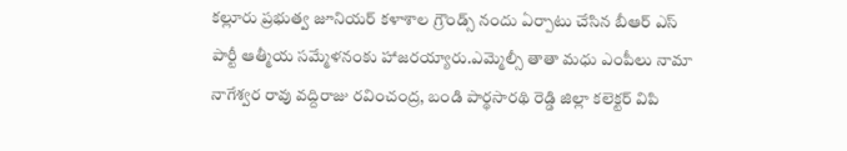కల్లూరు ప్రభుత్వ జూనియర్ కళాశాల గ్రౌండ్స్ నందు ఏర్పాటు చేసిన బీఆర్ ఎస్ పార్టీ ఆత్మీయ సమ్మేళనంకు హాజరయ్యారు.ఎమ్మెల్సీ తాతా మధు ఎంపీలు నామా నాగేశ్వర రావు వద్దిరాజు రవించంద్ర, బండి పార్థసారథి రెడ్డి జిల్లా కలెక్టర్ విపి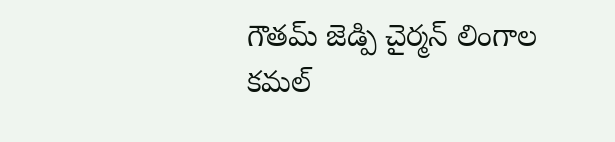గౌతమ్ జెడ్పి చైర్మన్ లింగాల కమల్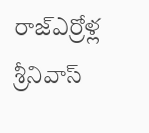రాజ్ఎర్రోళ్ల శ్రీనివాస్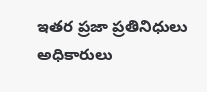ఇతర ప్రజా ప్రతినిధులు అధికారులు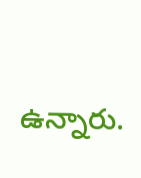ఉన్నారు.